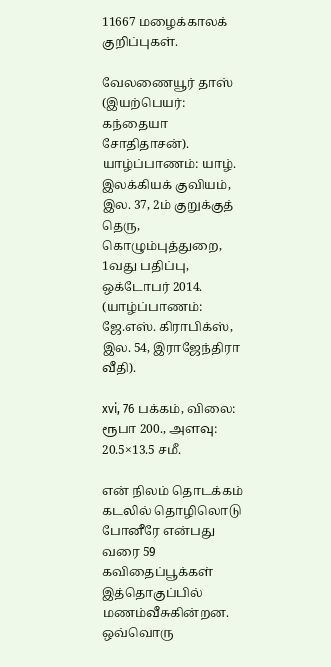11667 மழைக்காலக் குறிப்புகள்.

வேலணையூர் தாஸ் (இயற்பெயர்: கந்தையா சோதிதாசன்). யாழ்ப்பாணம்: யாழ். இலக்கியக் குவியம், இல. 37, 2ம் குறுக்குத் தெரு, கொழும்புத்துறை, 1வது பதிப்பு, ஒக்டோபர் 2014. (யாழ்ப்பாணம்: ஜே.எஸ். கிராபிக்ஸ், இல. 54, இராஜேந்திரா வீதி).

xvi, 76 பக்கம், விலை: ரூபா 200., அளவு: 20.5×13.5 சமீ.

என் நிலம் தொடக்கம் கடலில் தொழிலொடு போனீரே என்பது வரை 59 கவிதைப்பூக்கள் இத்தொகுப்பில் மணம்வீசுகின்றன. ஒவ்வொரு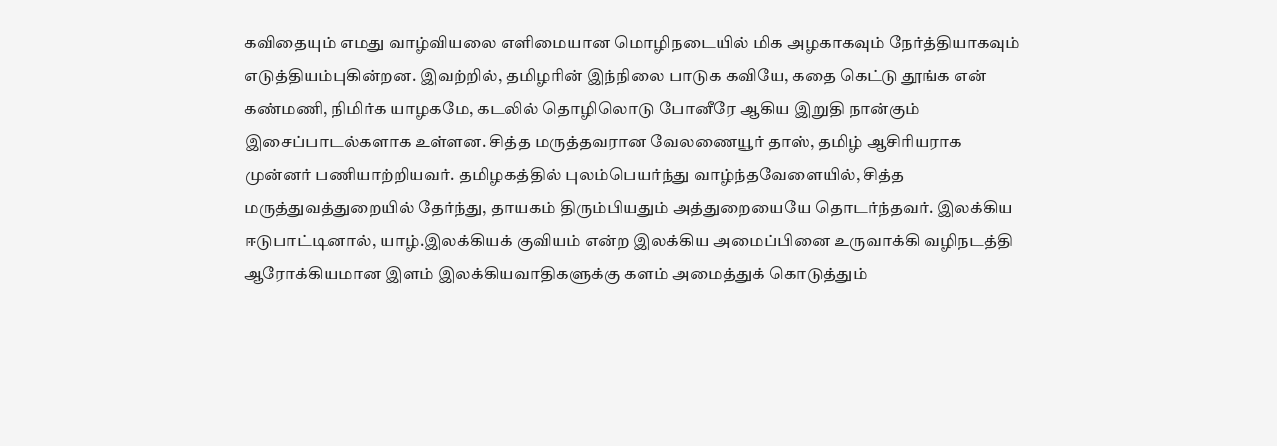கவிதையும் எமது வாழ்வியலை எளிமையான மொழிநடையில் மிக அழகாகவும் நேர்த்தியாகவும் எடுத்தியம்புகின்றன. இவற்றில், தமிழரின் இந்நிலை பாடுக கவியே, கதை கெட்டு தூங்க என் கண்மணி, நிமிர்க யாழகமே, கடலில் தொழிலொடு போனீரே ஆகிய இறுதி நான்கும் இசைப்பாடல்களாக உள்ளன. சித்த மருத்தவரான வேலணையூர் தாஸ், தமிழ் ஆசிரியராக முன்னர் பணியாற்றியவர். தமிழகத்தில் புலம்பெயர்ந்து வாழ்ந்தவேளையில், சித்த மருத்துவத்துறையில் தேர்ந்து, தாயகம் திரும்பியதும் அத்துறையையே தொடர்ந்தவர். இலக்கிய ஈடுபாட்டினால், யாழ்.இலக்கியக் குவியம் என்ற இலக்கிய அமைப்பினை உருவாக்கி வழிநடத்தி ஆரோக்கியமான இளம் இலக்கியவாதிகளுக்கு களம் அமைத்துக் கொடுத்தும்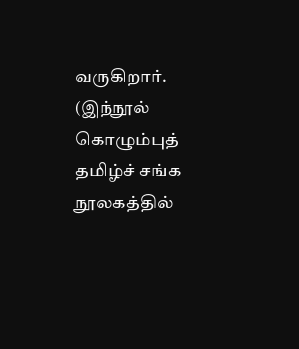வருகிறார்.  (இந்நூல் கொழும்புத் தமிழ்ச் சங்க நூலகத்தில்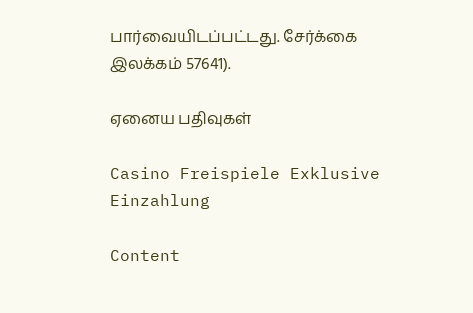பார்வையிடப்பட்டது. சேர்க்கை இலக்கம் 57641).

ஏனைய பதிவுகள்

Casino Freispiele Exklusive Einzahlung

Content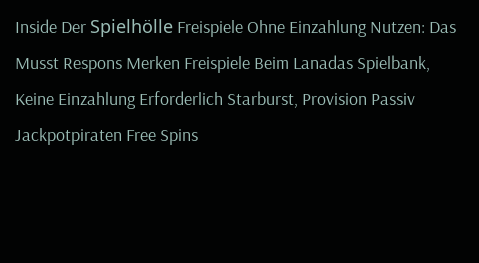Inside Der Spielhölle Freispiele Ohne Einzahlung Nutzen: Das Musst Respons Merken Freispiele Beim Lanadas Spielbank, Keine Einzahlung Erforderlich Starburst, Provision Passiv Jackpotpiraten Free Spins